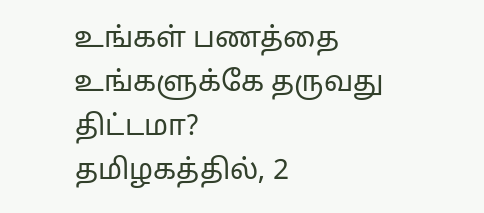உங்கள் பணத்தை உங்களுக்கே தருவது திட்டமா?
தமிழகத்தில், 2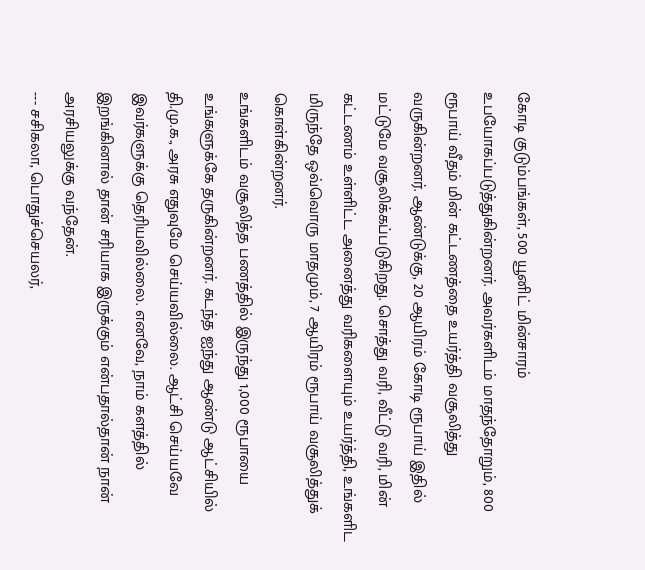கோடி குடும்பங்கள், 500 யூனிட் மின்சாரம் உபயோகப்படுத்துகின்றனர். அவர்களிடம் மாதந்தோறும், 800 ரூபாய் வீதம் மின் கட்டணத்தை உயர்த்தி வசூலித்து வருகின்றனர். ஆண்டுக்கு, 20 ஆயிரம் கோடி ரூபாய் இதில் மட்டுமே வசூலிக்கப்படுகிறது. சொத்து வரி, வீட்டு வரி, மின் கட்டணம் உள்ளிட்ட அனைத்து வரிகளையும் உயர்த்தி, உங்களிட மிருந்தே ஒவ்வொரு மாதமும், 7 ஆயிரம் ரூபாய் வசூலித்துக் கொள்கின்றனர்.
உங்களிடம் வசூலித்த பணத்தில் இருந்து 1,000 ரூபாயை உங்களுக்கே தருகின்றனர். கடந்த ஐந்து ஆண்டு ஆட்சியில் தி.மு.க., அரசு எதுவுமே செய்யவில்லை. ஆட்சி செய்யவே இவர்களுக்கு தெரியவில்லை. எனவே, நாம் களத்தில் இறங்கினால் தான் சரியாக இருக்கும் என்பதால்தான் நான் அரசியலுக்கு வந்தேன்.
--- சசிகலா, பொதுச்செயலர்,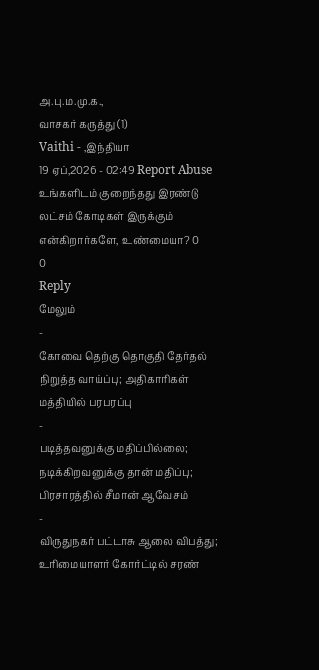அ.பு.ம.மு.க.,
வாசகர் கருத்து (1)
Vaithi - ,இந்தியா
19 ஏப்,2026 - 02:49 Report Abuse
உங்களிடம் குறைந்தது இரண்டு லட்சம் கோடிகள் இருக்கும் என்கிறார்களே, உண்மையா? 0
0
Reply
மேலும்
-
கோவை தெற்கு தொகுதி தேர்தல் நிறுத்த வாய்ப்பு; அதிகாரிகள் மத்தியில் பரபரப்பு
-
படித்தவனுக்கு மதிப்பில்லை; நடிக்கிறவனுக்கு தான் மதிப்பு; பிரசாரத்தில் சீமான் ஆவேசம்
-
விருதுநகர் பட்டாசு ஆலை விபத்து; உரிமையாளர் கோர்ட்டில் சரண்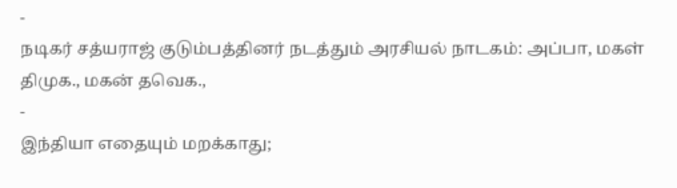-
நடிகர் சத்யராஜ் குடும்பத்தினர் நடத்தும் அரசியல் நாடகம்: அப்பா, மகள் திமுக., மகன் தவெக.,
-
இந்தியா எதையும் மறக்காது;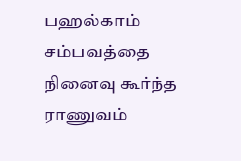பஹல்காம் சம்பவத்தை நினைவு கூர்ந்த ராணுவம்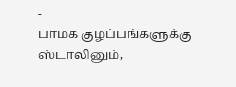-
பாமக குழப்பங்களுக்கு ஸ்டாலினும்,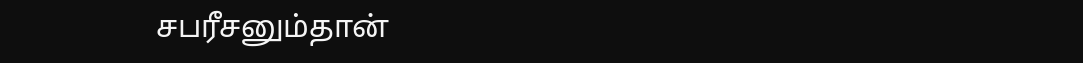சபரீசனும்தான்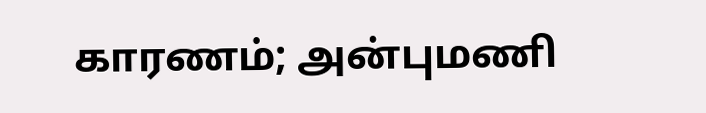காரணம்; அன்புமணி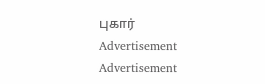புகார்
Advertisement
Advertisement